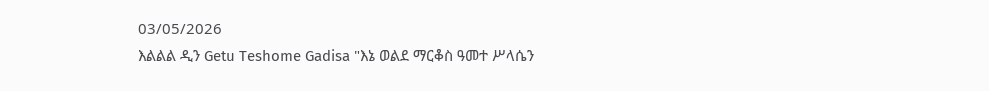03/05/2026
እልልል ዲን Getu Teshome Gadisa "እኔ ወልደ ማርቆስ ዓመተ ሥላሴን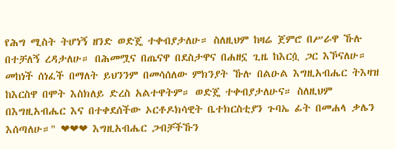የሕግ ሚስት ትሆነኝ ዘንድ ወድጄ ተቀብያታለሁ። ስለዚህም ከዛሬ ጀምሮ በሥራዋ ኹሉ በተቻለኝ ረዳታለሁ። በሕመሟና በጤናዋ በደስታዋና በሐዘኗ ጊዜ ከእርሷ ጋር እኾናለሁ። መከነች ሰነፈች በማለት ይህንንም በመሳሰለው ምክንያት ኹሉ በልዑል እግዚአብሔር ትእዛዝ ከእርስዋ በሞት እስክለይ ድረስ አልተዋትም። ወድጄ ተቀብያታለሁና። ስለዚህም በእግዚአብሔር እና በተቀደሰችው ኦርቶዶክሳዊት ቤተክርስቲያን ጉባኤ ፊት በመሐላ ቃሌን እሰጣለሁ።" ❤❤❤ እግዚአብሔር ጋብቻችኹን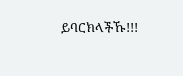ይባርክላችኹ!!!